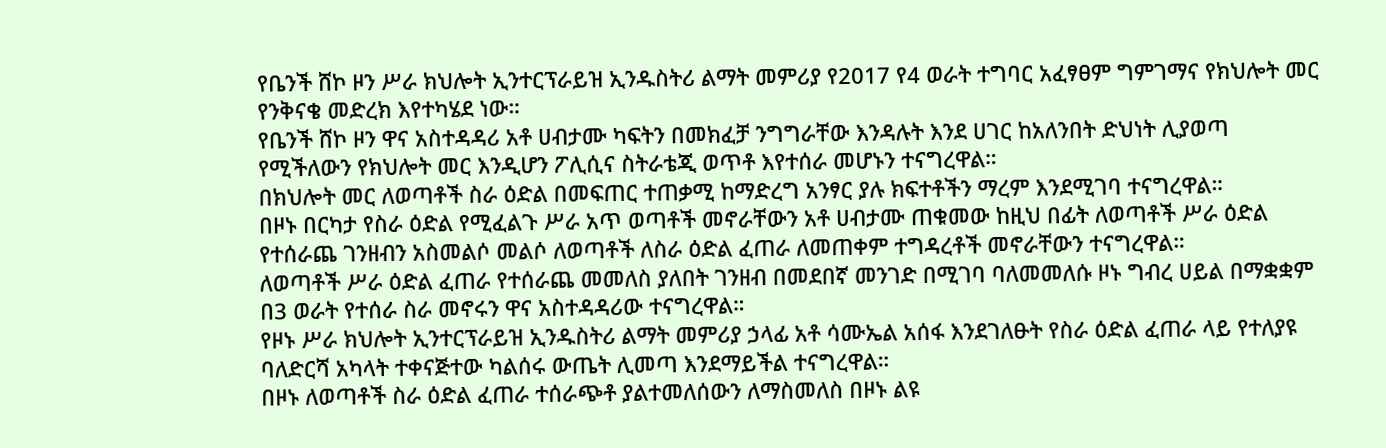የቤንች ሸኮ ዞን ሥራ ክህሎት ኢንተርፕራይዝ ኢንዱስትሪ ልማት መምሪያ የ2017 የ4 ወራት ተግባር አፈፃፀም ግምገማና የክህሎት መር የንቅናቄ መድረክ እየተካሄደ ነው።
የቤንች ሸኮ ዞን ዋና አስተዳዳሪ አቶ ሀብታሙ ካፍትን በመክፈቻ ንግግራቸው እንዳሉት እንደ ሀገር ከአለንበት ድህነት ሊያወጣ የሚችለውን የክህሎት መር እንዲሆን ፖሊሲና ስትራቴጂ ወጥቶ እየተሰራ መሆኑን ተናግረዋል።
በክህሎት መር ለወጣቶች ስራ ዕድል በመፍጠር ተጠቃሚ ከማድረግ አንፃር ያሉ ክፍተቶችን ማረም እንደሚገባ ተናግረዋል።
በዞኑ በርካታ የስራ ዕድል የሚፈልጉ ሥራ አጥ ወጣቶች መኖራቸውን አቶ ሀብታሙ ጠቁመው ከዚህ በፊት ለወጣቶች ሥራ ዕድል የተሰራጨ ገንዘብን አስመልሶ መልሶ ለወጣቶች ለስራ ዕድል ፈጠራ ለመጠቀም ተግዳረቶች መኖራቸውን ተናግረዋል።
ለወጣቶች ሥራ ዕድል ፈጠራ የተሰራጨ መመለስ ያለበት ገንዘብ በመደበኛ መንገድ በሚገባ ባለመመለሱ ዞኑ ግብረ ሀይል በማቋቋም በ3 ወራት የተሰራ ስራ መኖሩን ዋና አስተዳዳሪው ተናግረዋል።
የዞኑ ሥራ ክህሎት ኢንተርፕራይዝ ኢንዱስትሪ ልማት መምሪያ ኃላፊ አቶ ሳሙኤል አሰፋ እንደገለፁት የስራ ዕድል ፈጠራ ላይ የተለያዩ ባለድርሻ አካላት ተቀናጅተው ካልሰሩ ውጤት ሊመጣ እንደማይችል ተናግረዋል።
በዞኑ ለወጣቶች ስራ ዕድል ፈጠራ ተሰራጭቶ ያልተመለሰውን ለማስመለስ በዞኑ ልዩ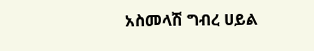አስመላሽ ግብረ ሀይል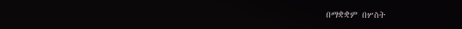በማቋቋም በሦስት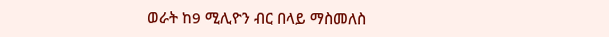ወራት ከ9 ሚሊዮን ብር በላይ ማስመለስ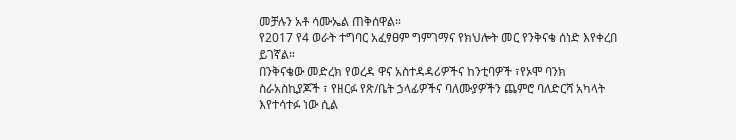መቻሉን አቶ ሳሙኤል ጠቅሰዋል።
የ2017 የ4 ወራት ተግባር አፈፃፀም ግምገማና የክህሎት መር የንቅናቄ ሰነድ እየቀረበ ይገኛል።
በንቅናቄው መድረክ የወረዳ ዋና አስተዳዳሪዎችና ከንቲባዎች ፣የኦሞ ባንክ ስራአስኪያጆች ፣ የዘርፉ የጽ/ቤት ኃላፊዎችና ባለሙያዎችን ጨምሮ ባለድርሻ አካላት እየተሳተፉ ነው ሲል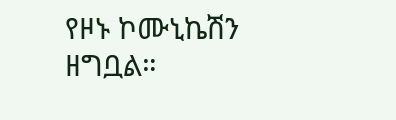የዞኑ ኮሙኒኬሽን ዘግቧል።